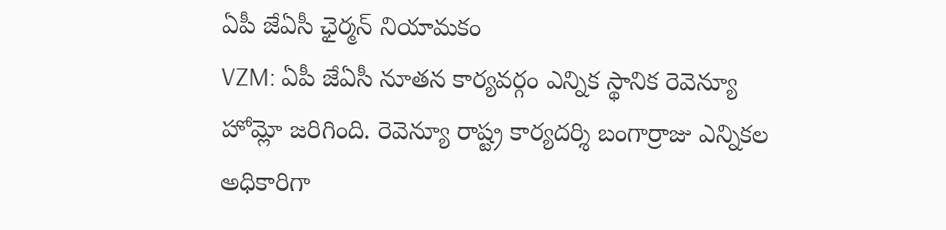ఏపీ జేఏసీ ఛైర్మన్ నియామకం
VZM: ఏపీ జేఏసీ నూతన కార్యవర్గం ఎన్నిక స్థానిక రెవెన్యూ హోమ్లో జరిగింది. రెవెన్యూ రాష్ట్ర కార్యదర్శి బంగార్రాజు ఎన్నికల అధికారిగా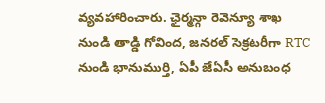వ్యవహారించారు. ఛైర్మన్గా రెవెన్యూ శాఖ నుండి తాడ్డి గోవింద, జనరల్ సెక్రటరీగా RTC నుండి భానుముర్తి, ఏపీ జేఏసీ అనుబంధ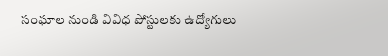సంఘాల నుండి వివిధ పోస్టులకు ఉద్యోగులు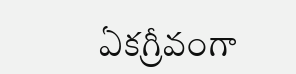ఏకగ్రీవంగా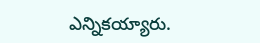ఎన్నికయ్యారు.